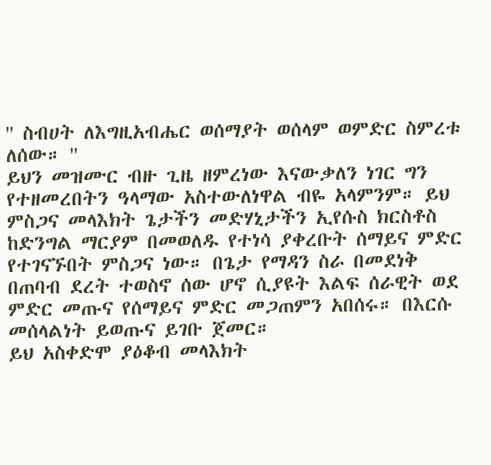'' ስብሀት ለእግዚአብሔር ወሰማያት ወሰላም ወምድር ስምረቱ ለሰው። ''
ይህን መዝሙር ብዙ ጊዜ ዘምረነው እናውቃለን ነገር ግን የተዘመረበትን ዓላማው አስተውለነዋል ብዬ አላምንም። ይህ ምስጋና መላእክት ጌታችን መድሃኒታችን ኢየሱስ ክርስቶስ ከድንግል ማርያም በመወለዱ የተነሳ ያቀረቡት ሰማይና ምድር የተገናኙበት ምስጋና ነው። በጌታ የማዳን ስራ በመደነቅ በጠባብ ደረት ተወስኖ ሰው ሆኖ ሲያዩት እልፍ ሰራዊት ወደ ምድር መጡና የሰማይና ምድር መጋጠምን አበሰሩ። በእርሱ መሰላልነት ይወጡና ይገቡ ጀመር።
ይህ አስቀድሞ ያዕቆብ መላእክት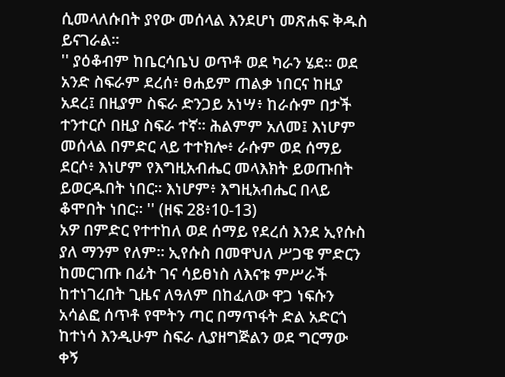ሲመላለሱበት ያየው መሰላል እንደሆነ መጽሐፍ ቅዱስ ይናገራል።
'' ያዕቆብም ከቤርሳቤህ ወጥቶ ወደ ካራን ሄደ። ወደ አንድ ስፍራም ደረሰ፥ ፀሐይም ጠልቃ ነበርና ከዚያ አደረ፤ በዚያም ስፍራ ድንጋይ አነሣ፥ ከራሱም በታች ተንተርሶ በዚያ ስፍራ ተኛ። ሕልምም አለመ፤ እነሆም መሰላል በምድር ላይ ተተክሎ፥ ራሱም ወደ ሰማይ ደርሶ፥ እነሆም የእግዚአብሔር መላእክት ይወጡበት ይወርዱበት ነበር። እነሆም፥ እግዚአብሔር በላይ ቆሞበት ነበር። '' (ዘፍ 28፥10-13)
አዎ በምድር የተተከለ ወደ ሰማይ የደረሰ እንደ ኢየሱስ ያለ ማንም የለም። ኢየሱስ በመዋህለ ሥጋዌ ምድርን ከመርገጡ በፊት ገና ሳይፀነስ ለእናቱ ምሥራች ከተነገረበት ጊዜና ለዓለም በከፈለው ዋጋ ነፍሱን አሳልፎ ሰጥቶ የሞትን ጣር በማጥፋት ድል አድርጎ ከተነሳ እንዲሁም ስፍራ ሊያዘግጅልን ወደ ግርማው ቀኝ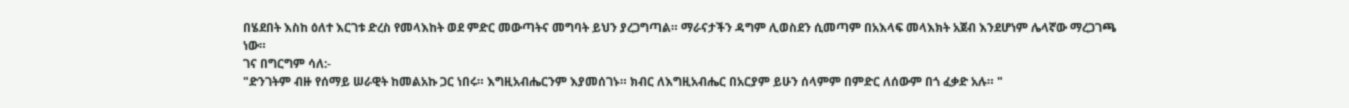በሄደበት እስከ ዕለተ እርገቱ ድረስ የመላእከት ወደ ምድር መውጣትና መግባት ይህን ያረጋግጣል። ማራናታችን ዳግም ሊወስደን ሲመጣም በአእላፍ መላእክት አጀብ እንደሆነም ሌላኛው ማረጋገጫ ነው።
ገና በግርግም ሳለ:-
"ድንገትም ብዙ የሰማይ ሠራዊት ከመልአኩ ጋር ነበሩ። እግዚአብሔርንም እያመሰገኑ። ክብር ለእግዚአብሔር በአርያም ይሁን ሰላምም በምድር ለሰውም በጎ ፈቃድ አሉ። "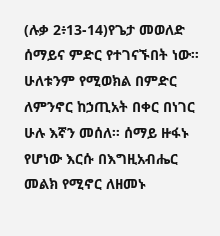(ሉቃ 2፥13-14)የጌታ መወለድ ሰማይና ምድር የተገናኙበት ነው። ሁለቱንም የሚወክል በምድር ለምንኖር ከኃጢአት በቀር በነገር ሁሉ እኛን መሰለ። ሰማይ ዙፋኑ የሆነው እርሱ በእግዚአብሔር መልክ የሚኖር ለዘመኑ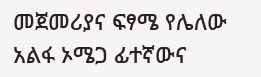መጀመሪያና ፍፃሜ የሌለው አልፋ ኦሜጋ ፊተኛውና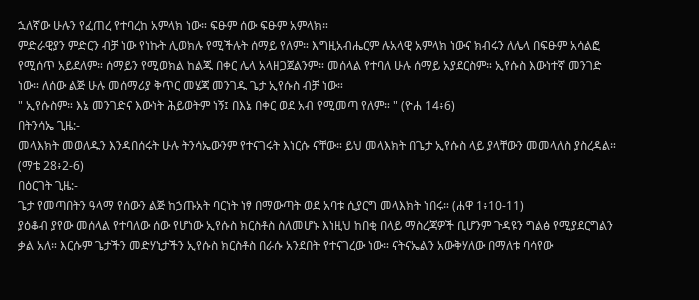ኋለኛው ሁሉን የፈጠረ የተባረከ አምላክ ነው። ፍፁም ሰው ፍፁም አምላክ።
ምድራዊያን ምድርን ብቻ ነው የነኩት ሊወክሉ የሚችሉት ሰማይ የለም። እግዚአብሔርም ሉአላዊ አምላክ ነውና ክብሩን ለሌላ በፍፁም አሳልፎ የሚሰጥ አይደለም። ሰማይን የሚወክል ከልጁ በቀር ሌላ አላዘጋጀልንም። መሰላል የተባለ ሁሉ ሰማይ አያደርስም። ኢየሱስ እውነተኛ መንገድ ነው። ለሰው ልጅ ሁሉ መሰማሪያ ቅጥር መሄጃ መንገዱ ጌታ ኢየሱስ ብቻ ነው።
" ኢየሱስም። እኔ መንገድና እውነት ሕይወትም ነኝ፤ በእኔ በቀር ወደ አብ የሚመጣ የለም። " (ዮሐ 14፥6)
በትንሳኤ ጊዜ:-
መላእክት መወለዱን እንዳበሰሩት ሁሉ ትንሳኤውንም የተናገሩት እነርሱ ናቸው። ይህ መላእክት በጌታ ኢየሱስ ላይ ያላቸውን መመላለስ ያስረዳል። (ማቴ 28፥2-6)
በዕርገት ጊዜ:-
ጌታ የመጣበትን ዓላማ የሰውን ልጅ ከኃጡአት ባርነት ነፃ በማውጣት ወደ አባቱ ሲያርግ መላእክት ነበሩ። (ሐዋ 1፥10-11)
ያዕቆብ ያየው መሰላል የተባለው ሰው የሆነው ኢየሱስ ክርስቶስ ስለመሆኑ እነዚህ ከበቂ በላይ ማስረጃዎች ቢሆንም ጉዳዩን ግልፅ የሚያደርግልን ቃል አለ። እርሱም ጌታችን መድሃኒታችን ኢየሱስ ክርስቶስ በራሱ አንደበት የተናገረው ነው። ናትናኤልን አውቅሃለው በማለቱ ባሳየው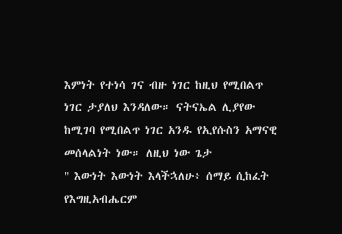እምነት የተነሳ ገና ብዙ ነገር ከዚህ የሚበልጥ ነገር ታያለህ እንዳለው። ናትናኤል ሊያየው ከሚገባ የሚበልጥ ነገር አንዱ የኢየሱስን አማናዊ መሰላልነት ነው። ለዚህ ነው ጌታ
" እውነት እውነት እላችኋለሁ፥ ሰማይ ሲከፈት የእግዚአብሔርም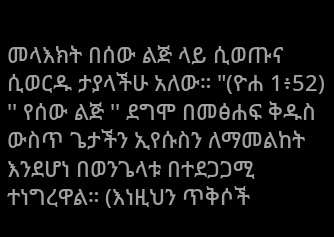መላእክት በሰው ልጅ ላይ ሲወጡና ሲወርዱ ታያላችሁ አለው። "(ዮሐ 1፥52)
'' የሰው ልጅ '' ደግሞ በመፅሐፍ ቅዱስ ውስጥ ጌታችን ኢየሱስን ለማመልከት እንደሆነ በወንጌላቱ በተደጋጋሚ ተነግረዋል። (እነዚህን ጥቅሶች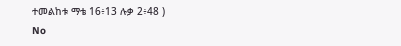ተመልከቱ ማቴ 16፥13 ሉቃ 2፥48 )
No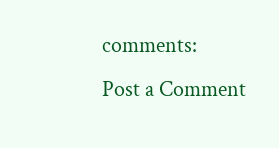comments:
Post a Comment